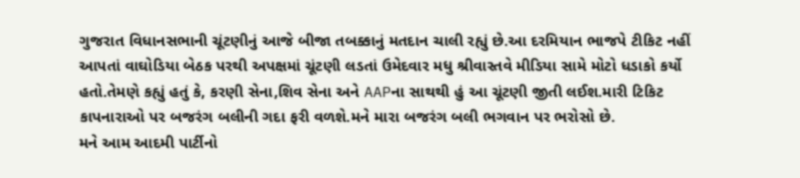ગુજરાત વિધાનસભાની ચૂંટણીનું આજે બીજા તબક્કાનું મતદાન ચાલી રહ્યું છે.આ દરમિયાન ભાજપે ટીકિટ નહીં આપતાં વાઘોડિયા બેઠક પરથી અપક્ષમાં ચૂંટણી લડતાં ઉમેદવાર મધુ શ્રીવાસ્તવે મીડિયા સામે મોટો ધડાકો કર્યો હતો.તેમણે કહ્યું હતું કે, કરણી સેના,શિવ સેના અને AAPના સાથથી હું આ ચૂંટણી જીતી લઈશ.મારી ટિકિટ કાપનારાઓ પર બજરંગ બલીની ગદા ફરી વળશે.મને મારા બજરંગ બલી ભગવાન પર ભરોસો છે.
મને આમ આદમી પાર્ટીનો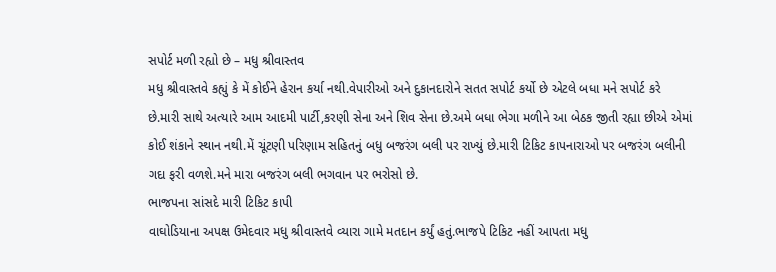સપોર્ટ મળી રહ્યો છે – મધુ શ્રીવાસ્તવ
મધુ શ્રીવાસ્તવે કહ્યું કે મેં કોઈને હેરાન કર્યા નથી.વેપારીઓ અને દુકાનદારોને સતત સપોર્ટ કર્યો છે એટલે બધા મને સપોર્ટ કરે છે.મારી સાથે અત્યારે આમ આદમી પાર્ટી,કરણી સેના અને શિવ સેના છે.અમે બધા ભેગા મળીને આ બેઠક જીતી રહ્યા છીએ એમાં કોઈ શંકાને સ્થાન નથી.મેં ચૂંટણી પરિણામ સહિતનું બધુ બજરંગ બલી પર રાખ્યું છે.મારી ટિકિટ કાપનારાઓ પર બજરંગ બલીની ગદા ફરી વળશે.મને મારા બજરંગ બલી ભગવાન પર ભરોસો છે.
ભાજપના સાંસદે મારી ટિકિટ કાપી
વાઘોડિયાના અપક્ષ ઉમેદવાર મધુ શ્રીવાસ્તવે વ્યારા ગામે મતદાન કર્યું હતું.ભાજપે ટિકિટ નહીં આપતા મધુ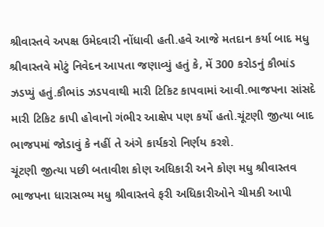શ્રીવાસ્તવે અપક્ષ ઉમેદવારી નોંધાવી હતી.હવે આજે મતદાન કર્યા બાદ મધુ શ્રીવાસ્તવે મોટું નિવેદન આપતા જણાવ્યું હતું કે, મેં 300 કરોડનું કૌભાંડ ઝડપ્યું હતું.કૌભાંડ ઝડપવાથી મારી ટિકિટ કાપવામાં આવી.ભાજપના સાંસદે મારી ટિકિટ કાપી હોવાનો ગંભીર આક્ષેપ પણ કર્યો હતો.ચૂંટણી જીત્યા બાદ ભાજપમાં જોડાવું કે નહીં તે અંગે કાર્યકરો નિર્ણય કરશે.
ચૂંટણી જીત્યા પછી બતાવીશ કોણ અધિકારી અને કોણ મધુ શ્રીવાસ્તવ
ભાજપના ધારાસભ્ય મધુ શ્રીવાસ્તવે ફરી અધિકારીઓને ચીમકી આપી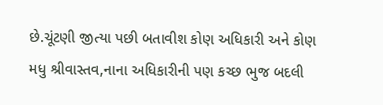છે.ચૂંટણી જીત્યા પછી બતાવીશ કોણ અધિકારી અને કોણ મધુ શ્રીવાસ્તવ,નાના અધિકારીની પણ કચ્છ ભુજ બદલી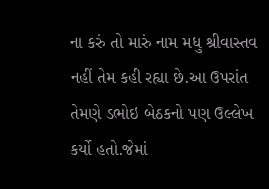ના કરું તો મારું નામ મધુ શ્રીવાસ્તવ નહીં તેમ કહી રહ્યા છે.આ ઉપરાંત તેમણે ડભોઇ બેઠકનો પણ ઉલ્લેખ કર્યો હતો.જેમાં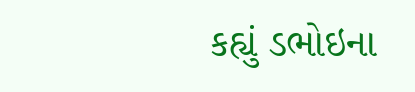કહ્યું ડભોઇના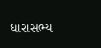ધારાસભ્ય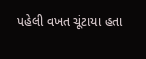પહેલી વખત ચૂંટાયા હતા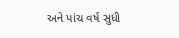અને પાંચ વર્ષ સુધી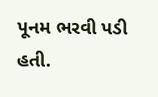પૂનમ ભરવી પડી હતી.